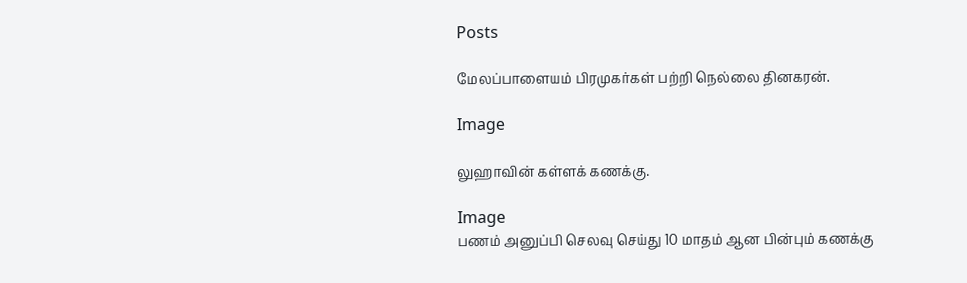Posts

மேலப்பாளையம் பிரமுகர்கள் பற்றி நெல்லை தினகரன்.

Image

லுஹாவின் கள்ளக் கணக்கு.

Image
பணம் அனுப்பி செலவு செய்து 10 மாதம் ஆன பின்பும் கணக்கு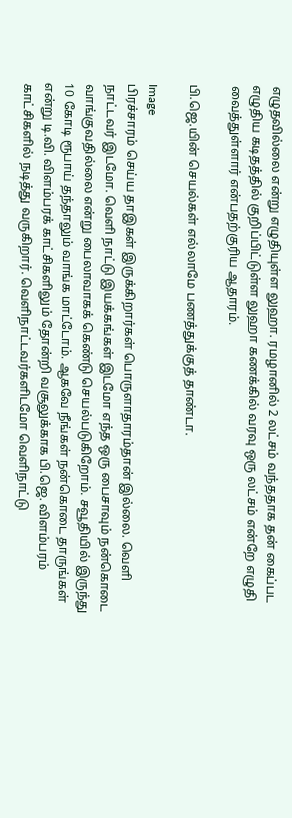எழுதவில்லை என்று எழுதியுள்ள லுஹா. ரமழானில் 2 லட்சம் வந்ததாக தன் கைப்பட எழுதிய கடிதத்தில் குறிப்பிட்டுள்ள லுஹா கணக்கில் வரவு ஒரு லட்சம் என்றே எழுதி வைத்துள்ளார் என்பதற்குரிய ஆதாரம்.

பி.ஜெ.யின் செயல்கள் எல்லாமே பணத்துக்குத் தாண்டா.

Image
பிரச்சாரம் செய்ய தாஇகள் இருக்கிறார்கள் பொருளாதாரம்தான் இல்லை. வெளி நாட்டவர் இடமோ. வெளி நாட்டு இயக்கங்கள் இடமோ எந்த ஒரு பைசாவும் நன்கொடை வாங்குவதில்லை என்று பைலாவாகக் கெண்டு செயல்படுகிறோம். சவூதியில் இருந்து 10 கோடி ரூபாய் தந்தாலும் வாங்க மாட்டோம். ஆகவே நீங்கள் நன்கொடை தாருங்கள் என்று டி.வி. விளம்பரக் காட்சிகளிலும் தோன்றி வசூலுக்காக பி.ஜெ. விளம்பரம் காட்சிகளில் நடித்து வருகிறார். வெளிநாட்டவர்களிடமோ வெளிநாட்டு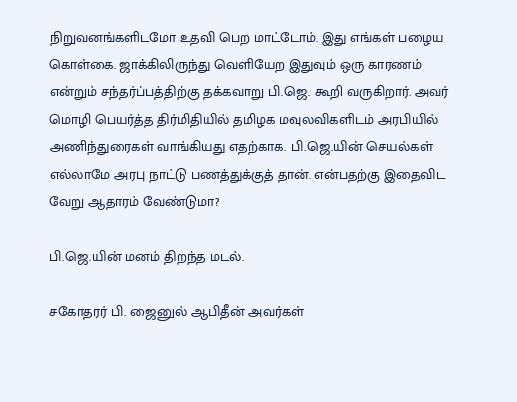நிறுவனங்களிடமோ உதவி பெற மாட்டோம். இது எங்கள் பழைய கொள்கை. ஜாக்கிலிருந்து வெளியேற இதுவும் ஒரு காரணம் என்றும் சந்தர்ப்பத்திற்கு தக்கவாறு பி.ஜெ. கூறி வருகிறார். அவர் மொழி பெயர்த்த திர்மிதியில் தமிழக மவுலவிகளிடம் அரபியில் அணிந்துரைகள் வாங்கியது எதற்காக. பி.ஜெ.யின் செயல்கள் எல்லாமே அரபு நாட்டு பணத்துக்குத் தான். என்பதற்கு இதைவிட வேறு ஆதாரம் வேண்டுமா?

பி.ஜெ.யின் மனம் திறந்த மடல்.

சகோதரர் பி. ஜைனுல் ஆபிதீன் அவர்கள்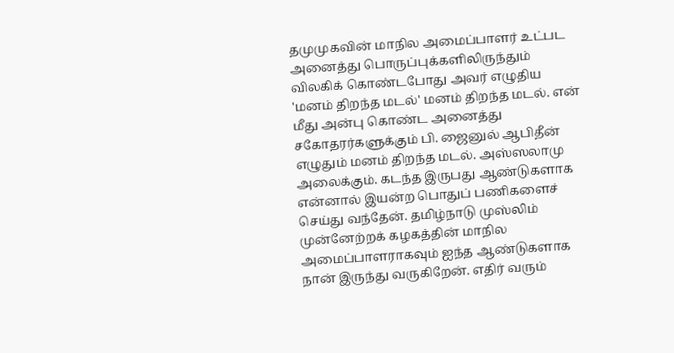தமுமுகவின் மாநில அமைப்பாளர் உட்பட அனைத்து பொருப்புக்களிலிருந்தும் விலகிக் கொண்டபோது அவர் எழுதிய 'மனம் திறந்த மடல்' மனம் திறந்த மடல். என் மீது அன்பு கொண்ட அனைத்து சகோதரர்களுக்கும் பி. ஜைனுல் ஆபிதீன் எழுதும் மனம் திறந்த மடல். அஸ்ஸலாமு அலைக்கும். கடந்த இருபது ஆண்டுகளாக என்னால் இயன்ற பொதுப் பணிகளைச் செய்து வந்தேன். தமிழ்நாடு முஸ்லிம் முன்னேற்றக் கழகத்தின் மாநில அமைப்பாளராகவும் ஐந்த ஆண்டுகளாக நான் இருந்து வருகிறேன். எதிர் வரும்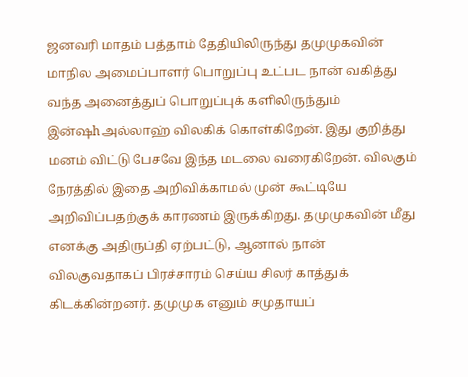ஜனவரி மாதம் பத்தாம் தேதியிலிருந்து தமுமுகவின் மாநில அமைப்பாளர் பொறுப்பு உட்பட நான் வகித்து வந்த அனைத்துப் பொறுப்புக் களிலிருந்தும் இன்ஷhஅல்லாஹ் விலகிக் கொள்கிறேன். இது குறித்து மனம் விட்டு பேசவே இந்த மடலை வரைகிறேன். விலகும் நேரத்தில் இதை அறிவிக்காமல் முன் கூட்டியே அறிவிப்பதற்குக் காரணம் இருக்கிறது. தமுமுகவின் மீது எனக்கு அதிருப்தி ஏற்பட்டு, ஆனால் நான் விலகுவதாகப் பிரச்சாரம் செய்ய சிலர் காத்துக் கிடக்கின்றனர். தமுமுக எனும் சமுதாயப்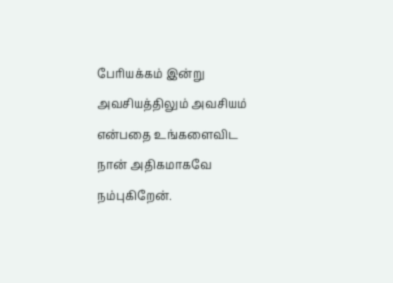பேரியக்கம் இன்று அவசியத்திலும் அவசியம் என்பதை உங்களைவிட நான் அதிகமாகவே நம்புகிறேன்.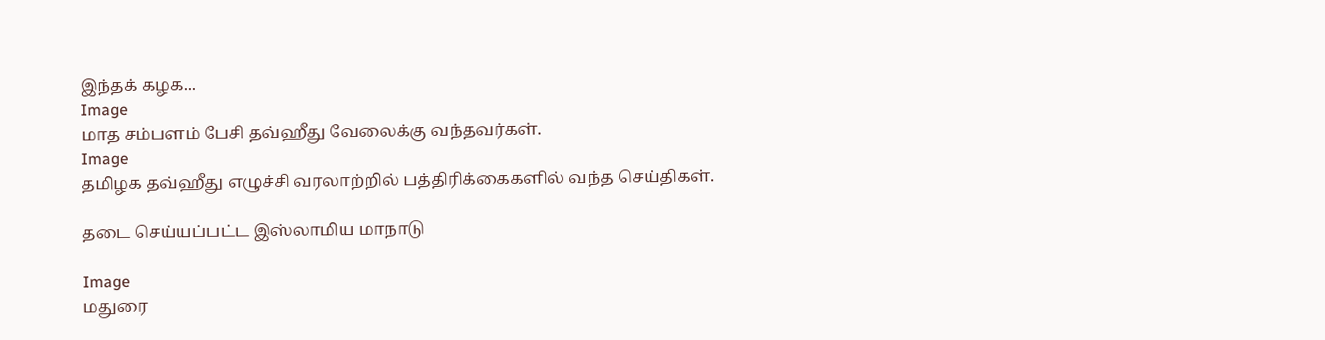இந்தக் கழக...
Image
மாத சம்பளம் பேசி தவ்ஹீது வேலைக்கு வந்தவர்கள்.
Image
தமிழக தவ்ஹீது எழுச்சி வரலாற்றில் பத்திரிக்கைகளில் வந்த செய்திகள்.

தடை செய்யப்பட்ட இஸ்லாமிய மாநாடு

Image
மதுரை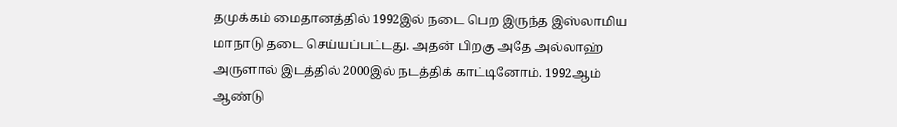தமுக்கம் மைதானத்தில் 1992இல் நடை பெற இருந்த இஸ்லாமிய மாநாடு தடை செய்யப்பட்டது. அதன் பிறகு அதே அல்லாஹ் அருளால் இடத்தில் 2000இல் நடத்திக் காட்டினோம். 1992ஆம்  ஆண்டு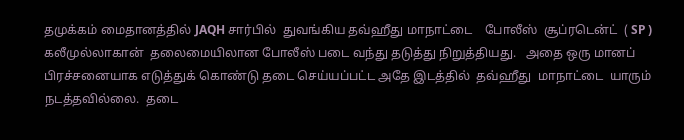தமுக்கம் மைதானத்தில் JAQH சார்பில்  துவங்கிய தவ்ஹீது மாநாட்டை    போலீஸ்  சூப்ரடென்ட்  ( SP ) கலீமுல்லாகான்  தலைமையிலான போலீஸ் படை வந்து தடுத்து நிறுத்தியது.   அதை ஒரு மானப் பிரச்சனையாக எடுத்துக் கொண்டு தடை செய்யப்பட்ட அதே இடத்தில்  தவ்ஹீது  மாநாட்டை  யாரும்  நடத்தவில்லை.  தடை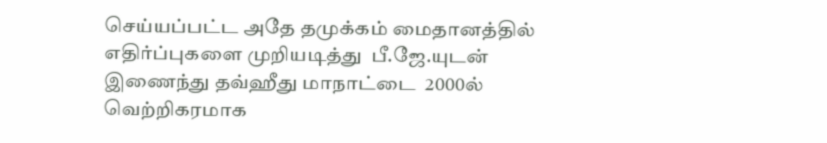செய்யப்பட்ட அதே தமுக்கம் மைதானத்தில்  எதிர்ப்புகளை முறியடித்து  பீ.ஜே.யுடன் இணைந்து தவ்ஹீது மாநாட்டை  2000ல் வெற்றிகரமாக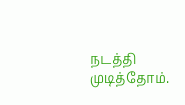நடத்தி முடித்தோம்.